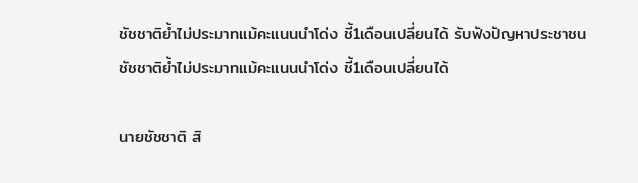ชัชชาติย้ำไม่ประมาทแม้คะแนนนำโด่ง ชี้1เดือนเปลี่ยนได้ รับฟังปัญหาประชาชน
ชัชชาติย้ำไม่ประมาทแม้คะแนนนำโด่ง ชี้1เดือนเปลี่ยนได้

นายชัชชาติ สิ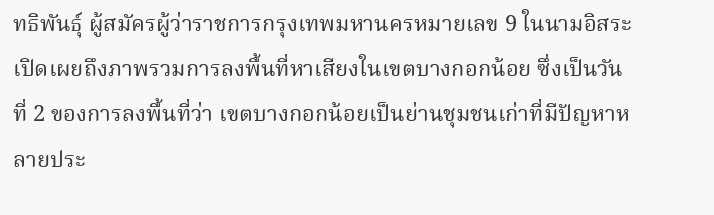ทธิพันธุ์ ผู้สมัครผู้ว่าราชการกรุงเทพมหานครหมายเลข 9 ในนามอิสระ เปิดเผยถึงภาพรวมการลงพื้นที่หาเสียงในเขตบางกอกน้อย ซึ่งเป็นวันที่ 2 ของการลงพื้นที่ว่า เขตบางกอกน้อยเป็นย่านชุมชนเก่าที่มีปัญหาหลายประ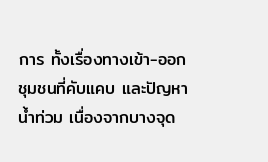การ ทั้งเรื่องทางเข้า-ออก ชุมชนที่คับแคบ และปัญหาน้ำท่วม เนื่องจากบางจุด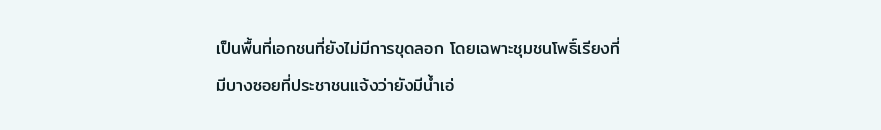เป็นพื้นที่เอกชนที่ยังไม่มีการขุดลอก โดยเฉพาะชุมชนโพธิ์เรียงที่มีบางซอยที่ประชาชนแจ้งว่ายังมีน้ำเอ่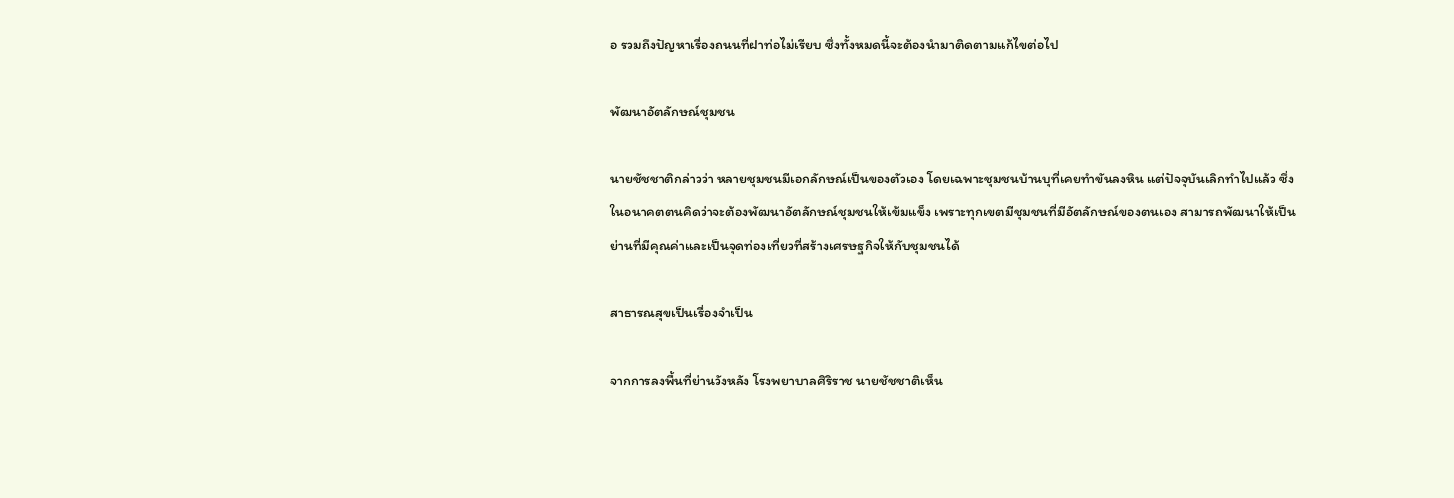อ รวมถึงปัญหาเรื่องถนนที่ฝาท่อไม่เรียบ ซึ่งทั้งหมดนี้จะต้องนำมาติดตามแก้ไขต่อไป

พัฒนาอัตลักษณ์ชุมชน

นายชัชชาติกล่าวว่า หลายชุมชนมีเอกลักษณ์เป็นของตัวเอง โดยเฉพาะชุมชนบ้านบุที่เคยทำขันลงหิน แต่ปัจจุบันเลิกทำไปแล้ว ซึ่งในอนาคตตนคิดว่าจะต้องพัฒนาอัตลักษณ์ชุมชนให้เข้มแข็ง เพราะทุกเขตมีชุมชนที่มีอัตลักษณ์ของตนเอง สามารถพัฒนาให้เป็นย่านที่มีคุณค่าและเป็นจุดท่องเที่ยวที่สร้างเศรษฐกิจให้กับชุมชนได้

สาธารณสุขเป็นเรื่องจำเป็น

จากการลงพื้นที่ย่านวังหลัง โรงพยาบาลศิริราช นายชัชชาติเห็น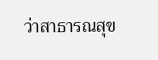ว่าสาธารณสุข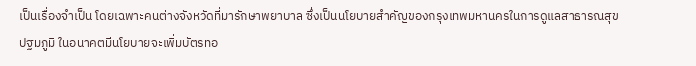เป็นเรื่องจำเป็น โดยเฉพาะคนต่างจังหวัดที่มารักษาพยาบาล ซึ่งเป็นนโยบายสำคัญของกรุงเทพมหานครในการดูแลสาธารณสุขปฐมภูมิ ในอนาคตมีนโยบายจะเพิ่มบัตรทอ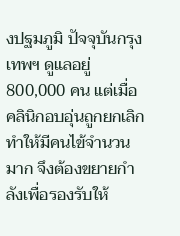งปฐมภูมิ ปัจจุบันกรุงเทพฯ ดูแลอยู่ 800,000 คน แต่เมื่อคลินิกอบอุ่นถูกยกเลิก ทำให้มีคนไข้จำนวนมาก จึงต้องขยายกำลังเพื่อรองรับให้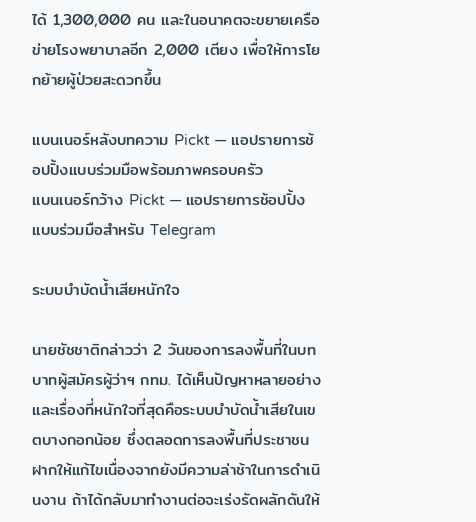ได้ 1,300,000 คน และในอนาคตจะขยายเครือข่ายโรงพยาบาลอีก 2,000 เตียง เพื่อให้การโยกย้ายผู้ป่วยสะดวกขึ้น

แบนเนอร์หลังบทความ Pickt — แอปรายการช้อปปิ้งแบบร่วมมือพร้อมภาพครอบครัว
แบนเนอร์กว้าง Pickt — แอปรายการช้อปปิ้งแบบร่วมมือสำหรับ Telegram

ระบบบำบัดน้ำเสียหนักใจ

นายชัชชาติกล่าวว่า 2 วันของการลงพื้นที่ในบทบาทผู้สมัครผู้ว่าฯ กทม. ได้เห็นปัญหาหลายอย่าง และเรื่องที่หนักใจที่สุดคือระบบบำบัดน้ำเสียในเขตบางกอกน้อย ซึ่งตลอดการลงพื้นที่ประชาชนฝากให้แก้ไขเนื่องจากยังมีความล่าช้าในการดำเนินงาน ถ้าได้กลับมาทำงานต่อจะเร่งรัดผลักดันให้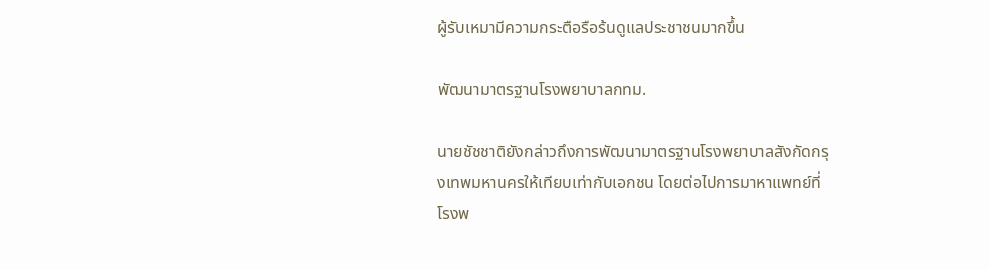ผู้รับเหมามีความกระตือรือร้นดูแลประชาชนมากขึ้น

พัฒนามาตรฐานโรงพยาบาลกทม.

นายชัชชาติยังกล่าวถึงการพัฒนามาตรฐานโรงพยาบาลสังกัดกรุงเทพมหานครให้เทียบเท่ากับเอกชน โดยต่อไปการมาหาแพทย์ที่โรงพ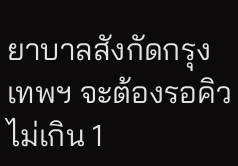ยาบาลสังกัดกรุงเทพฯ จะต้องรอคิวไม่เกิน 1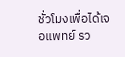ชั่วโมงเพื่อได้เจอแพทย์ รว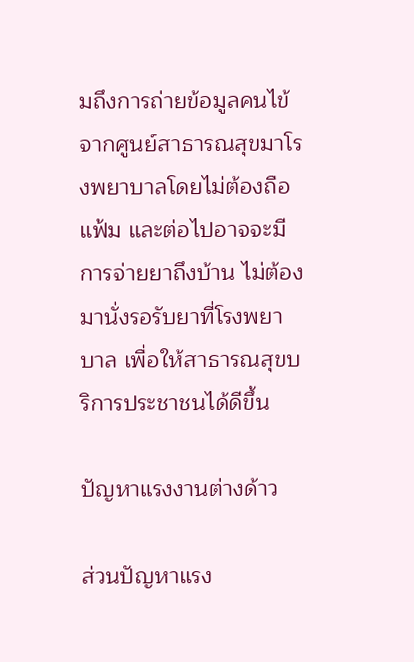มถึงการถ่ายข้อมูลคนไข้จากศูนย์สาธารณสุขมาโรงพยาบาลโดยไม่ต้องถือแฟ้ม และต่อไปอาจจะมีการจ่ายยาถึงบ้าน ไม่ต้องมานั่งรอรับยาที่โรงพยาบาล เพื่อให้สาธารณสุขบริการประชาชนได้ดีขึ้น

ปัญหาแรงงานต่างด้าว

ส่วนปัญหาแรง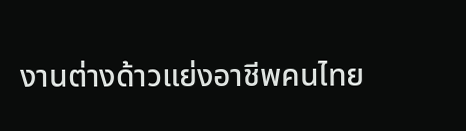งานต่างด้าวแย่งอาชีพคนไทย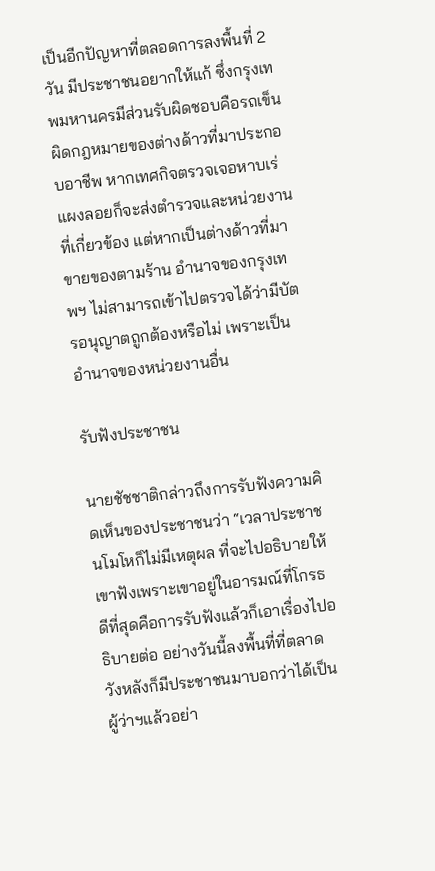เป็นอีกปัญหาที่ตลอดการลงพื้นที่ 2 วัน มีประชาชนอยากให้แก้ ซึ่งกรุงเทพมหานครมีส่วนรับผิดชอบคือรถเข็นผิดกฎหมายของต่างด้าวที่มาประกอบอาชีพ หากเทศกิจตรวจเจอหาบเร่แผงลอยก็จะส่งตำรวจและหน่วยงานที่เกี่ยวข้อง แต่หากเป็นต่างด้าวที่มาขายของตามร้าน อำนาจของกรุงเทพฯ ไม่สามารถเข้าไปตรวจได้ว่ามีบัตรอนุญาตถูกต้องหรือไม่ เพราะเป็นอำนาจของหน่วยงานอื่น

รับฟังประชาชน

นายชัชชาติกล่าวถึงการรับฟังความคิดเห็นของประชาชนว่า “เวลาประชาชนโมโหก็ไม่มีเหตุผล ที่จะไปอธิบายให้เขาฟังเพราะเขาอยู่ในอารมณ์ที่โกรธ ดีที่สุดคือการรับฟังแล้วก็เอาเรื่องไปอธิบายต่อ อย่างวันนี้ลงพื้นที่ที่ตลาดวังหลังก็มีประชาชนมาบอกว่าได้เป็นผู้ว่าฯแล้วอย่า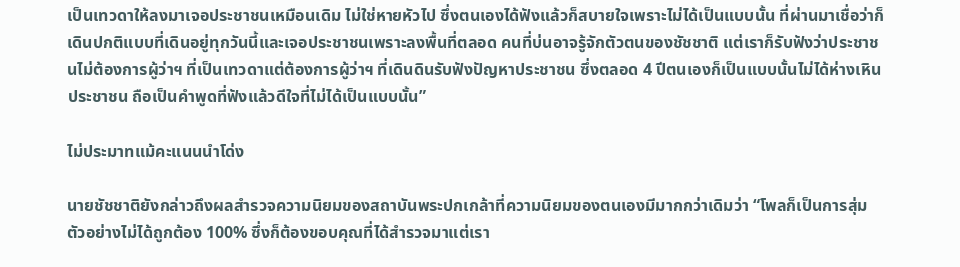เป็นเทวดาให้ลงมาเจอประชาชนเหมือนเดิม ไม่ใช่หายหัวไป ซึ่งตนเองได้ฟังแล้วก็สบายใจเพราะไม่ได้เป็นแบบนั้น ที่ผ่านมาเชื่อว่าก็เดินปกติแบบที่เดินอยู่ทุกวันนี้และเจอประชาชนเพราะลงพื้นที่ตลอด คนที่บ่นอาจรู้จักตัวตนของชัชชาติ แต่เราก็รับฟังว่าประชาชนไม่ต้องการผู้ว่าฯ ที่เป็นเทวดาแต่ต้องการผู้ว่าฯ ที่เดินดินรับฟังปัญหาประชาชน ซึ่งตลอด 4 ปีตนเองก็เป็นแบบนั้นไม่ได้ห่างเหินประชาชน ถือเป็นคำพูดที่ฟังแล้วดีใจที่ไม่ได้เป็นแบบนั้น”

ไม่ประมาทแม้คะแนนนำโด่ง

นายชัชชาติยังกล่าวถึงผลสำรวจความนิยมของสถาบันพระปกเกล้าที่ความนิยมของตนเองมีมากกว่าเดิมว่า “โพลก็เป็นการสุ่มตัวอย่างไม่ได้ถูกต้อง 100% ซึ่งก็ต้องขอบคุณที่ได้สำรวจมาแต่เรา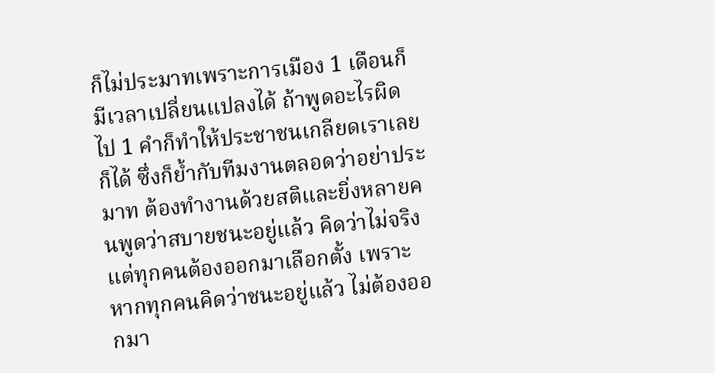ก็ไม่ประมาทเพราะการเมือง 1 เดือนก็มีเวลาเปลี่ยนแปลงได้ ถ้าพูดอะไรผิดไป 1 คำก็ทำให้ประชาชนเกลียดเราเลยก็ได้ ซึ่งก็ย้ำกับทีมงานตลอดว่าอย่าประมาท ต้องทำงานด้วยสติและยิ่งหลายคนพูดว่าสบายชนะอยู่แล้ว คิดว่าไม่จริง แต่ทุกคนต้องออกมาเลือกตั้ง เพราะหากทุกคนคิดว่าชนะอยู่แล้ว ไม่ต้องออกมา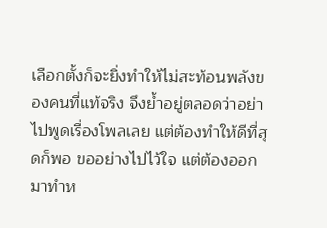เลือกตั้งก็จะยิ่งทำให้ไม่สะท้อนพลังของคนที่แท้จริง จึงย้ำอยู่ตลอดว่าอย่าไปพูดเรื่องโพลเลย แต่ต้องทำให้ดีที่สุดก็พอ ขออย่างไปไว้ใจ แต่ต้องออกมาทำห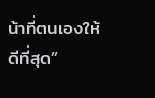น้าที่ตนเองให้ดีที่สุด”